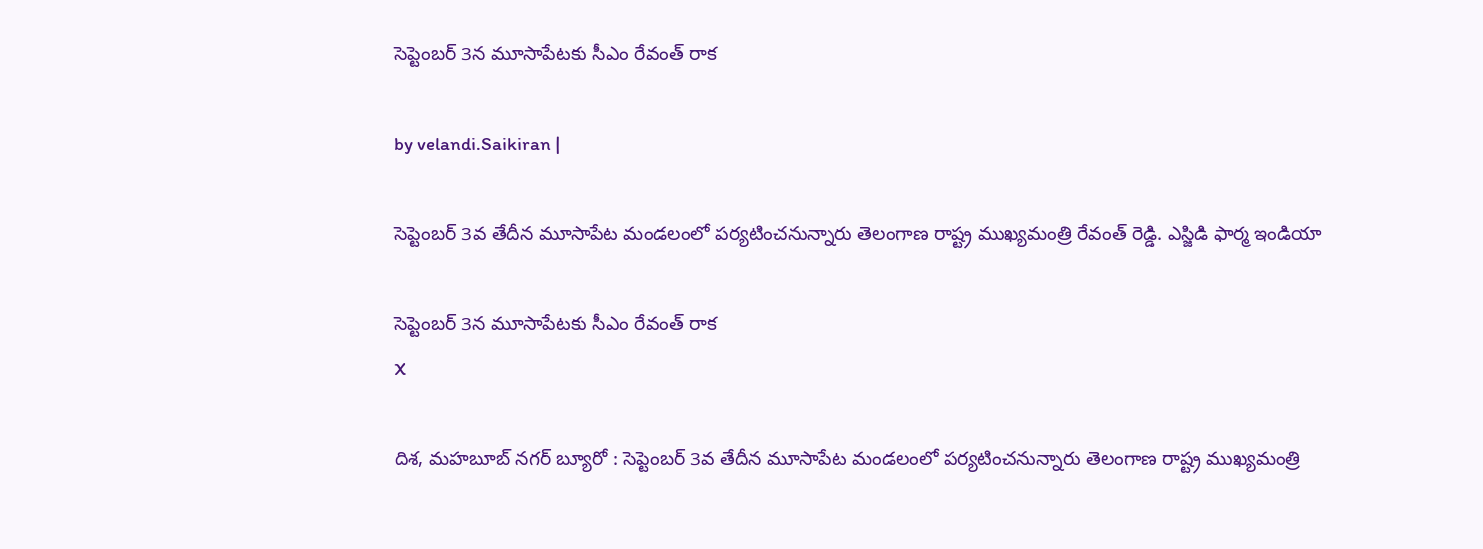సెప్టెంబర్ 3న మూసాపేటకు సీఎం రేవంత్ రాక

by velandi.Saikiran |

సెప్టెంబర్ 3వ తేదీన మూసాపేట మండలంలో పర్యటించనున్నారు తెలంగాణ రాష్ట్ర ముఖ్యమంత్రి రేవంత్ రెడ్డి. ఎస్జిడి ఫార్మ ఇండియా

సెప్టెంబర్ 3న మూసాపేటకు సీఎం రేవంత్ రాక
X

దిశ, మహబూబ్ నగర్ బ్యూరో : సెప్టెంబర్ 3వ తేదీన మూసాపేట మండలంలో పర్యటించనున్నారు తెలంగాణ రాష్ట్ర ముఖ్యమంత్రి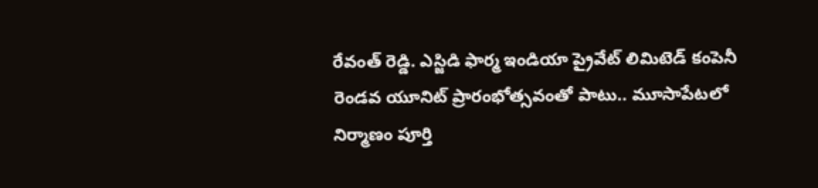రేవంత్ రెడ్డి. ఎస్జిడి ఫార్మ ఇండియా ప్రైవేట్ లిమిటెడ్ కంపెనీ రెండవ యూనిట్ ప్రారంభోత్సవంతో పాటు.. మూసాపేటలో నిర్మాణం పూర్తి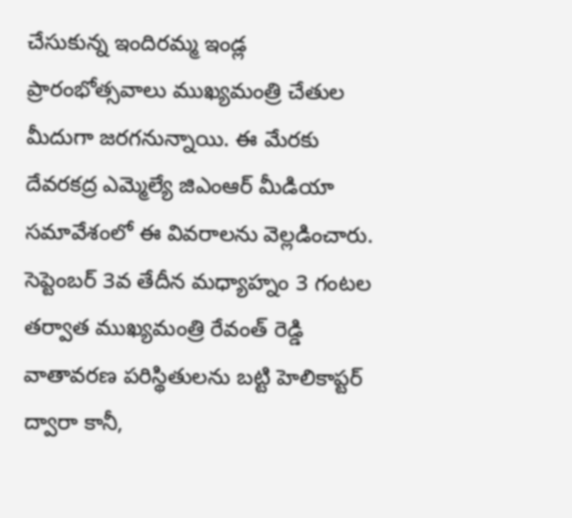చేసుకున్న ఇందిరమ్మ ఇండ్ల ప్రారంభోత్సవాలు ముఖ్యమంత్రి చేతుల మీదుగా జరగనున్నాయి. ఈ మేరకు దేవరకద్ర ఎమ్మెల్యే జిఎంఆర్ మీడియా సమావేశంలో ఈ వివరాలను వెల్లడించారు. సెప్టెంబర్ 3వ తేదీన మధ్యాహ్నం 3 గంటల తర్వాత ముఖ్యమంత్రి రేవంత్ రెడ్డి వాతావరణ పరిస్థితులను బట్టి హెలికాప్టర్ ద్వారా కానీ,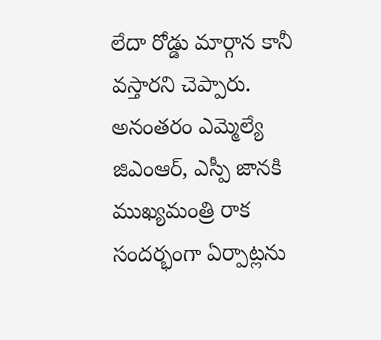లేదా రోడ్డు మార్గాన కానీ వస్తారని చెప్పారు. అనంతరం ఎమ్మెల్యే జిఎంఆర్, ఎస్పీ జానకి ముఖ్యమంత్రి రాక సందర్భంగా ఏర్పాట్లను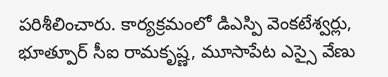పరిశీలించారు. కార్యక్రమంలో డిఎస్పి వెంకటేశ్వర్లు, భూత్పూర్ సీఐ రామకృష్ణ, మూసాపేట ఎస్సై వేణు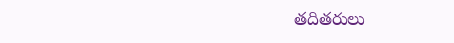తదితరులు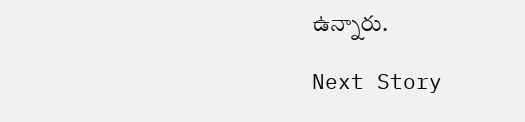ఉన్నారు.

Next Story